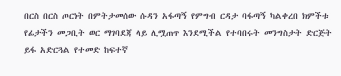በርስ በርስ ጦርነት በምትታመሰው ሱዳን አፋጣኝ የምግብ ርዳታ ባፋጣኝ ካልቀረበ ክምችቱ የፊታችን መጋቢት ወር ማገባደጃ ላይ ሊሟጠጥ እንደሚችል የተባበሩት መንግስታት ድርጅት ይፋ አድርጓል የተመድ ከፍተኛ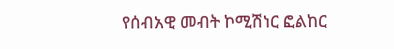የሰብአዊ መብት ኮሚሽነር ፎልከር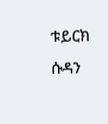ቱይርክ ሱዳን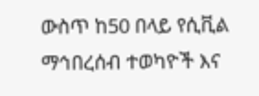ውስጥ ከ50 በላይ የሲቪል ማኅበረሰብ ተወካዮች እና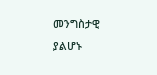መንግስታዊ ያልሆኑ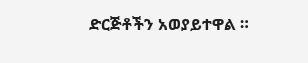ድርጅቶችን አወያይተዋል ።